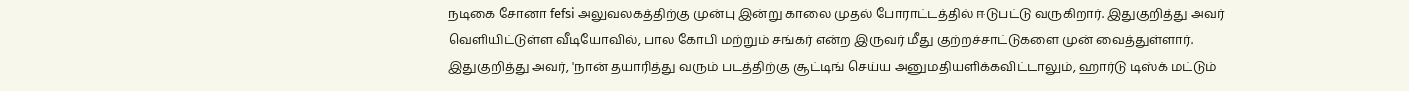நடிகை சோனா fefsi அலுவலகத்திற்கு முன்பு இன்று காலை முதல் போராட்டத்தில் ஈடுபட்டு வருகிறார். இதுகுறித்து அவர் வெளியிட்டுள்ள வீடியோவில், பால கோபி மற்றும் சங்கர் என்ற இருவர் மீது குற்றச்சாட்டுகளை முன் வைத்துள்ளார்.
இதுகுறித்து அவர், 'நான் தயாரித்து வரும் படத்திற்கு சூட்டிங் செய்ய அனுமதியளிக்கவிட்டாலும், ஹார்டு டிஸ்க் மட்டும்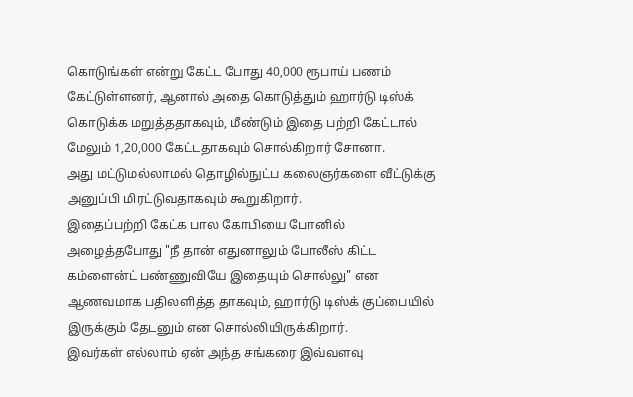கொடுங்கள் என்று கேட்ட போது 40,000 ரூபாய் பணம் கேட்டுள்ளனர், ஆனால் அதை கொடுத்தும் ஹார்டு டிஸ்க் கொடுக்க மறுத்ததாகவும், மீண்டும் இதை பற்றி கேட்டால் மேலும் 1,20,000 கேட்டதாகவும் சொல்கிறார் சோனா.
அது மட்டுமல்லாமல் தொழில்நுட்ப கலைஞர்களை வீட்டுக்கு அனுப்பி மிரட்டுவதாகவும் கூறுகிறார்.
இதைப்பற்றி கேட்க பால கோபியை போனில் அழைத்தபோது "நீ தான் எதுனாலும் போலீஸ் கிட்ட கம்ளைன்ட் பண்ணுவியே இதையும் சொல்லு" என ஆணவமாக பதிலளித்த தாகவும், ஹார்டு டிஸ்க் குப்பையில் இருக்கும் தேடனும் என சொல்லியிருக்கிறார்.
இவர்கள் எல்லாம் ஏன் அந்த சங்கரை இவ்வளவு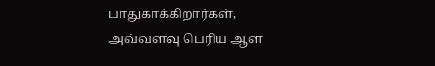பாதுகாக்கிறார்கள், அவ்வளவு பெரிய ஆள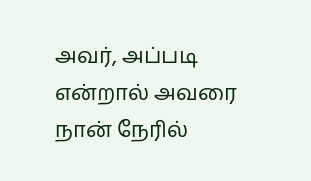அவர், அப்படி என்றால் அவரை நான் நேரில்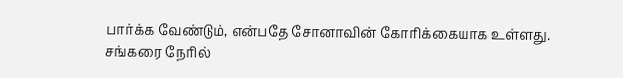பார்க்க வேண்டும், என்பதே சோனாவின் கோரிக்கையாக உள்ளது.
சங்கரை நேரில்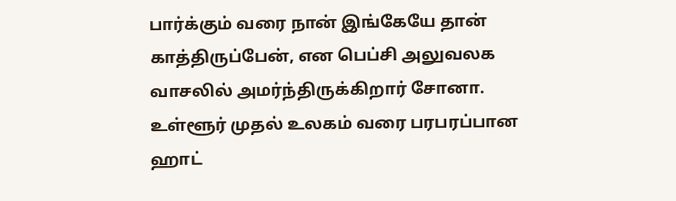பார்க்கும் வரை நான் இங்கேயே தான் காத்திருப்பேன், என பெப்சி அலுவலக வாசலில் அமர்ந்திருக்கிறார் சோனா.
உள்ளூர் முதல் உலகம் வரை பரபரப்பான ஹாட்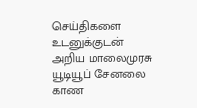செய்திகளை உடனுக்குடன் அறிய மாலைமுரசு யூடியூப் சேனலை காண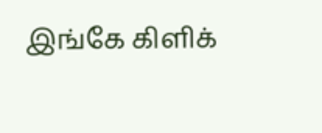இங்கே கிளிக்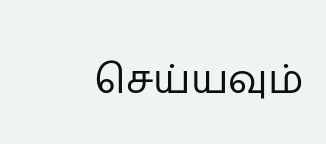செய்யவும்